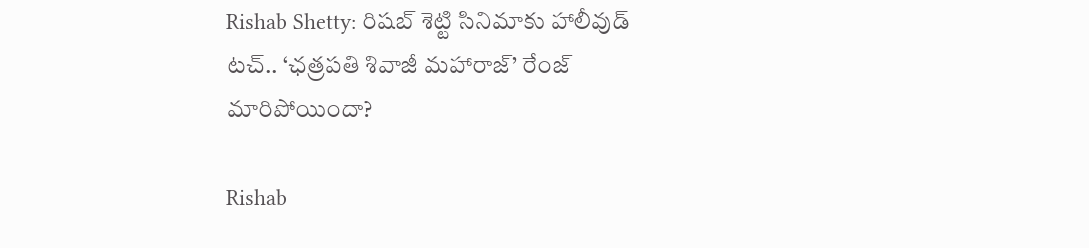Rishab Shetty: రిషబ్ శెట్టి సినిమాకు హాలీవుడ్ టచ్.. ‘ఛత్రపతి శివాజీ మహారాజ్’ రేంజ్ మారిపోయిందా?

Rishab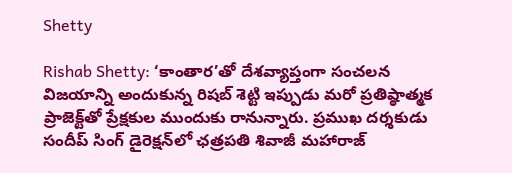Shetty

Rishab Shetty: ‘కాంతార’తో దేశవ్యాప్తంగా సంచలన విజయాన్ని అందుకున్న రిషబ్ శెట్టి ఇప్పుడు మరో ప్రతిష్ఠాత్మక ప్రాజెక్ట్‌తో ప్రేక్షకుల ముందుకు రానున్నారు. ప్రముఖ దర్శకుడు సందీప్ సింగ్ డైరెక్షన్‌లో ఛత్రపతి శివాజీ మహారాజ్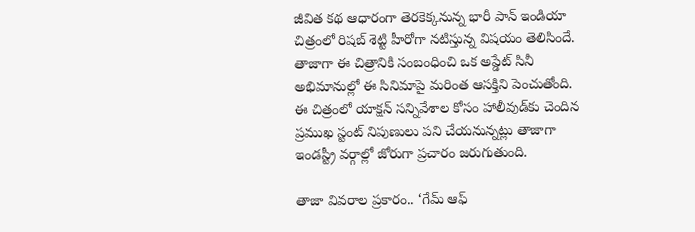జీవిత కథ ఆధారంగా తెరకెక్కనున్న భారీ పాన్ ఇండియా చిత్రంలో రిషబ్ శెట్టి హీరోగా నటిస్తున్న విషయం తెలిసిందే. తాజాగా ఈ చిత్రానికి సంబంధించి ఒక అప్డేట్ సినీ అభిమానుల్లో ఈ సినిమాపై మరింత ఆసక్తిని పెంచుతోంది. ఈ చిత్రంలో యాక్షన్ సన్నివేశాల కోసం హాలీవుడ్‌కు చెందిన ప్రముఖ స్టంట్ నిపుణులు పని చేయనున్నట్లు తాజాగా ఇండస్ట్రీ వర్గాల్లో జోరుగా ప్రచారం జరుగుతుంది.

తాజా వివరాల ప్రకారం.. ‘గేమ్ ఆఫ్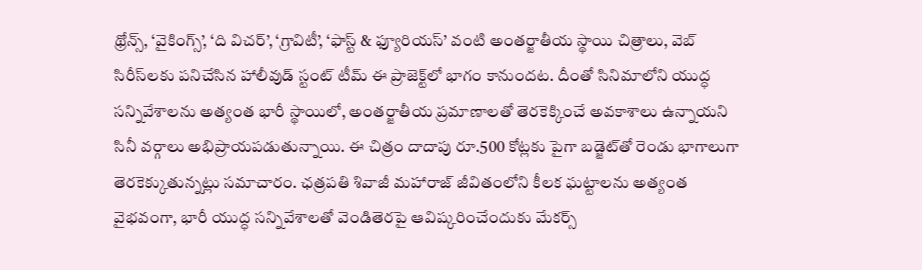థ్రోన్స్, ‘వైకింగ్స్’, ‘ది విచర్’, ‘గ్రావిటీ’, ‘ఫాస్ట్ & ఫ్యూరియస్’ వంటి అంతర్జాతీయ స్థాయి చిత్రాలు, వెబ్ సిరీస్‌లకు పనిచేసిన హాలీవుడ్ స్టంట్ టీమ్ ఈ ప్రాజెక్ట్‌లో భాగం కానుందట. దీంతో సినిమాలోని యుద్ధ సన్నివేశాలను అత్యంత భారీ స్థాయిలో, అంతర్జాతీయ ప్రమాణాలతో తెరకెక్కించే అవకాశాలు ఉన్నాయని సినీ వర్గాలు అభిప్రాయపడుతున్నాయి. ఈ చిత్రం దాదాపు రూ.500 కోట్లకు పైగా బడ్జెట్‌తో రెండు భాగాలుగా తెరకెక్కుతున్నట్లు సమాచారం. ఛత్రపతి శివాజీ మహారాజ్ జీవితంలోని కీలక ఘట్టాలను అత్యంత వైభవంగా, భారీ యుద్ధ సన్నివేశాలతో వెండితెరపై ఆవిష్కరించేందుకు మేకర్స్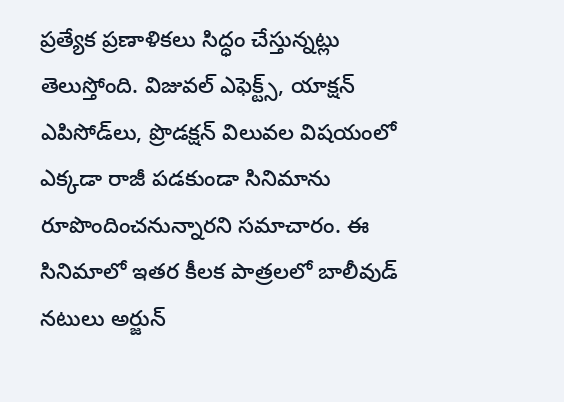ప్రత్యేక ప్రణాళికలు సిద్ధం చేస్తున్నట్లు తెలుస్తోంది. విజువల్ ఎఫెక్ట్స్, యాక్షన్ ఎపిసోడ్‌లు, ప్రొడక్షన్ విలువల విషయంలో ఎక్కడా రాజీ పడకుండా సినిమాను రూపొందించనున్నారని సమాచారం. ఈ సినిమాలో ఇతర కీలక పాత్రలలో బాలీవుడ్ నటులు అర్జున్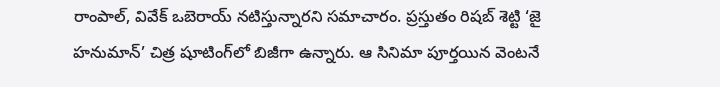రాంపాల్, వివేక్ ఒబెరాయ్ నటిస్తున్నారని సమాచారం. ప్రస్తుతం రిషబ్ శెట్టి ‘జై హనుమాన్’ చిత్ర షూటింగ్‌లో బిజీగా ఉన్నారు. ఆ సినిమా పూర్తయిన వెంటనే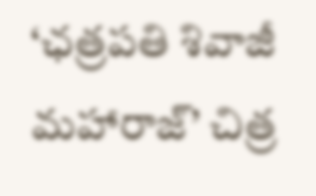‘ఛత్రపతి శివాజీ మహారాజ్’ చిత్ర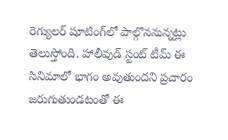రెగ్యులర్ షూటింగ్‌లో పాల్గొననున్నట్లు తెలుస్తోంది. హాలీవుడ్ స్టంట్ టీమ్ ఈ సినిమాలో భాగం అవుతుందని ప్రచారం జరుగుతుండటంతో ఈ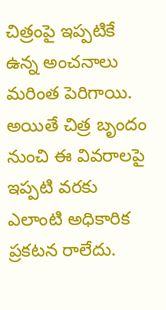చిత్రంపై ఇప్పటికే ఉన్న అంచనాలు మరింత పెరిగాయి. అయితే చిత్ర బృందం నుంచి ఈ వివరాలపై ఇప్పటి వరకు ఎలాంటి అధికారిక ప్రకటన రాలేదు.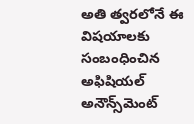అతి త్వరలోనే ఈ విషయాలకు సంబంధించిన అఫిషియల్ అనౌన్స్‌మెంట్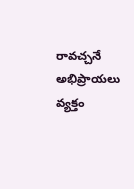రావచ్చనే అభిప్రాయలు వ్యక్తం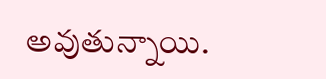అవుతున్నాయి.